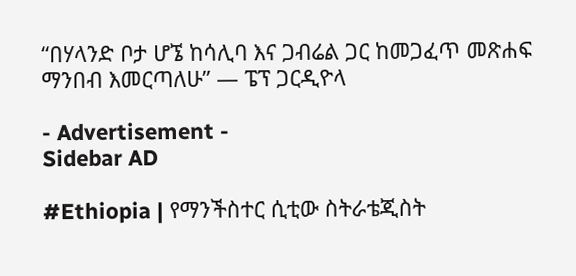“በሃላንድ ቦታ ሆኜ ከሳሊባ እና ጋብሬል ጋር ከመጋፈጥ መጽሐፍ ማንበብ እመርጣለሁ” — ፔፕ ጋርዲዮላ

- Advertisement -
Sidebar AD

#Ethiopia | የማንችስተር ሲቲው ስትራቴጂስት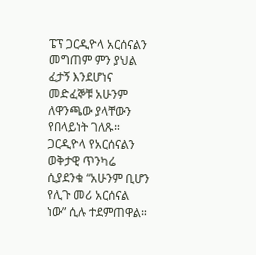ፔፕ ጋርዲዮላ አርሰናልን መግጠም ምን ያህል ፈታኝ እንደሆነና መድፈኞቹ አሁንም ለዋንጫው ያላቸውን የበላይነት ገለጹ። ጋርዲዮላ የአርሰናልን ወቅታዊ ጥንካሬ ሲያደንቁ “አሁንም ቢሆን የሊጉ መሪ አርሰናል ነው” ሲሉ ተደምጠዋል።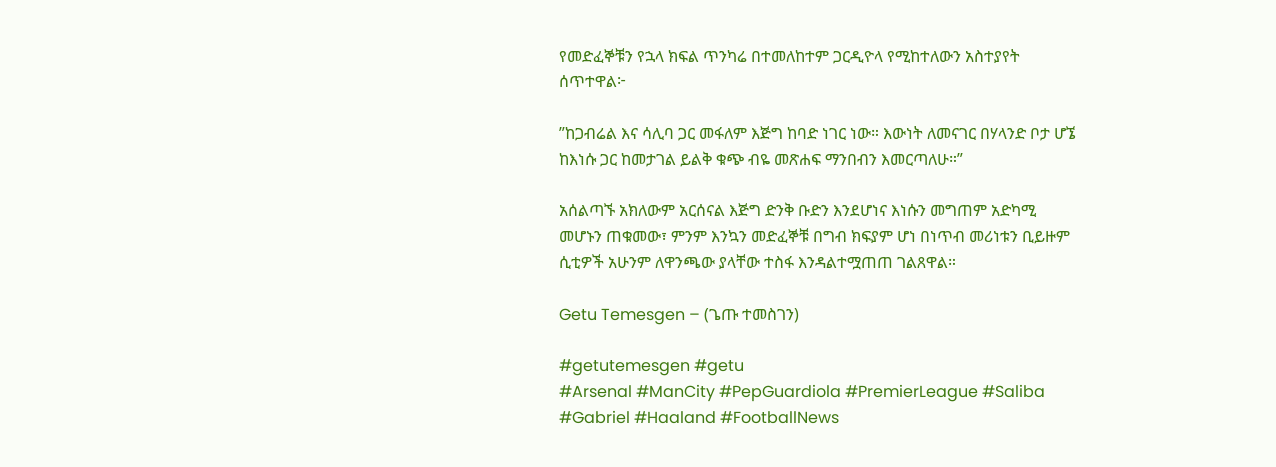የመድፈኞቹን የኋላ ክፍል ጥንካሬ በተመለከተም ጋርዲዮላ የሚከተለውን አስተያየት ሰጥተዋል፦

”ከጋብሬል እና ሳሊባ ጋር መፋለም እጅግ ከባድ ነገር ነው። እውነት ለመናገር በሃላንድ ቦታ ሆኜ ከእነሱ ጋር ከመታገል ይልቅ ቁጭ ብዬ መጽሐፍ ማንበብን እመርጣለሁ።”

አሰልጣኙ አክለውም አርሰናል እጅግ ድንቅ ቡድን እንደሆነና እነሱን መግጠም አድካሚ መሆኑን ጠቁመው፣ ምንም እንኳን መድፈኞቹ በግብ ክፍያም ሆነ በነጥብ መሪነቱን ቢይዙም ሲቲዎች አሁንም ለዋንጫው ያላቸው ተስፋ እንዳልተሟጠጠ ገልጸዋል።

Getu Temesgen – (ጌጡ ተመስገን)

#getutemesgen #getu
#Arsenal #ManCity #PepGuardiola #PremierLeague #Saliba #Gabriel #Haaland #FootballNews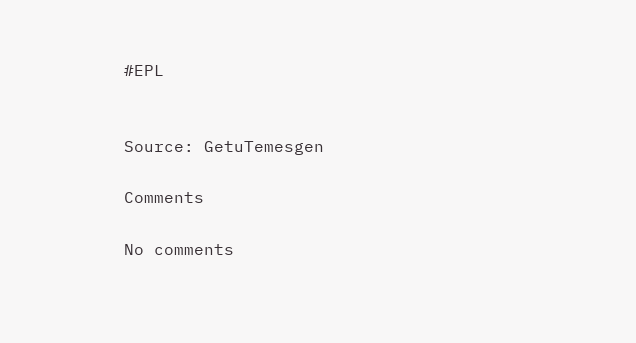#EPL


Source: GetuTemesgen

Comments

No comments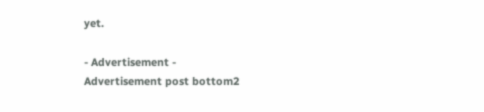yet.

- Advertisement -
Advertisement post bottom2